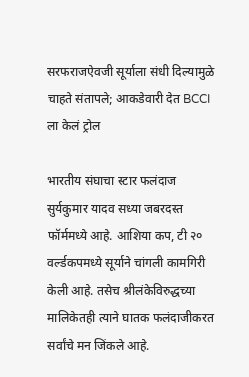सरफराजऐवजी सूर्याला संधी दिल्यामुळे चाहते संतापले; आकडेवारी देत BCCI ला केलं ट्रोल

भारतीय संघाचा स्टार फलंदाज सुर्यकुमार यादव सध्या जबरदस्त फॉर्ममध्ये आहे. आशिया कप, टी २० वर्ल्डकपमध्ये सूर्याने चांगली कामगिरी केली आहे. तसेच श्रीलंकेविरुद्धच्या मालिकेतही त्याने घातक फलंदाजीकरत सर्वांचे मन जिंकले आहे.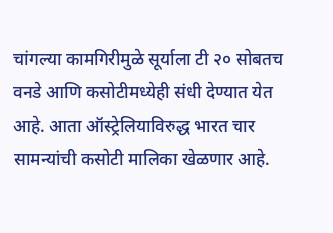चांगल्या कामगिरीमुळे सूर्याला टी २० सोबतच वनडे आणि कसोटीमध्येही संधी देण्यात येत आहे. आता ऑस्ट्रेलियाविरुद्ध भारत चार सामन्यांची कसोटी मालिका खेळणार आहे.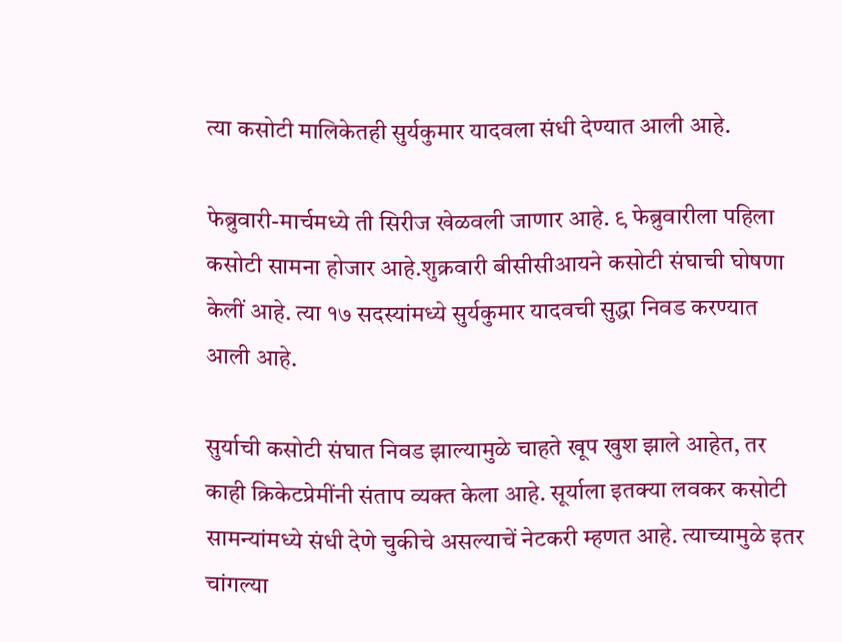त्या कसोटी मालिकेतही सुर्यकुमार यादवला संधी देण्यात आली आहे.

फेब्रुवारी-मार्चमध्ये ती सिरीज खेळवली जाणार आहे. ९ फेब्रुवारीला पहिला कसोटी सामना होजार आहे.शुक्रवारी बीसीसीआयने कसोटी संघाची घोषणा केलीं आहे. त्या १७ सदस्यांमध्ये सुर्यकुमार यादवची सुद्धा निवड करण्यात आली आहे.

सुर्याची कसोटी संघात निवड झाल्यामुळे चाहते खूप खुश झाले आहेत, तर काही क्रिकेटप्रेमींनी संताप व्यक्त केला आहे. सूर्याला इतक्या लवकर कसोटी सामन्यांमध्ये संधी देणे चुकीचे असल्याचें नेटकरी म्हणत आहे. त्याच्यामुळे इतर चांगल्या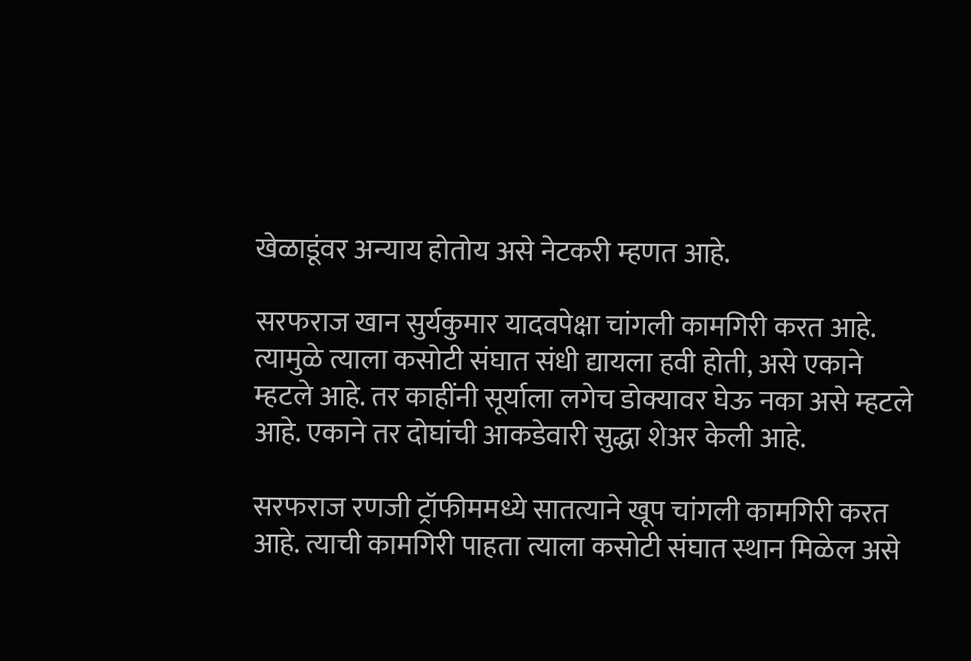खेळाडूंवर अन्याय होतोय असे नेटकरी म्हणत आहे.

सरफराज खान सुर्यकुमार यादवपेक्षा चांगली कामगिरी करत आहे. त्यामुळे त्याला कसोटी संघात संधी द्यायला हवी होती, असे एकाने म्हटले आहे. तर काहींनी सूर्याला लगेच डोक्यावर घेऊ नका असे म्हटले आहे. एकाने तर दोघांची आकडेवारी सुद्धा शेअर केली आहे.

सरफराज रणजी ट्रॉफीममध्ये सातत्याने खूप चांगली कामगिरी करत आहे. त्याची कामगिरी पाहता त्याला कसोटी संघात स्थान मिळेल असे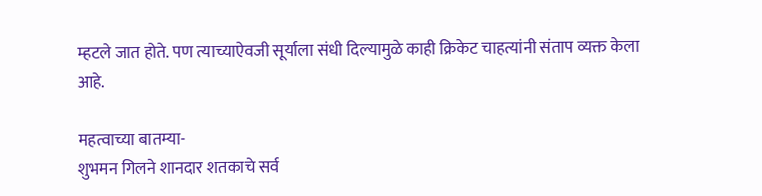म्हटले जात होते. पण त्याच्याऐवजी सूर्याला संधी दिल्यामुळे काही क्रिकेट चाहत्यांनी संताप व्यक्त केला आहे.

महत्वाच्या बातम्या-
शुभमन गिलने शानदार शतकाचे सर्व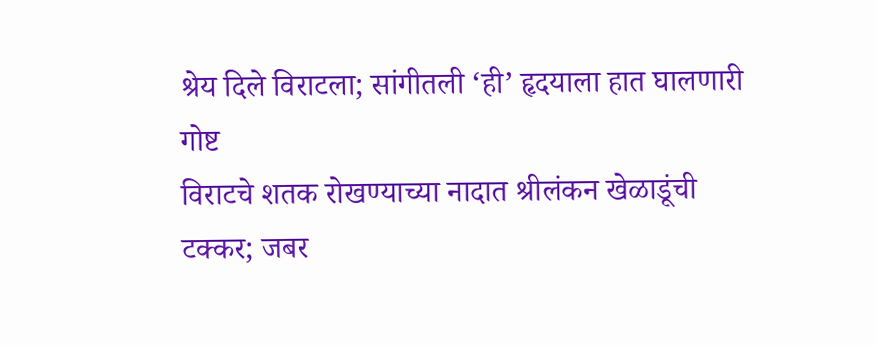श्रेय दिले विराटला; सांगीतली ‘ही’ हृदयाला हात घालणारी गोष्ट
विराटचे शतक रोखण्याच्या नादात श्रीलंकन खेळाडूंची टक्कर; जबर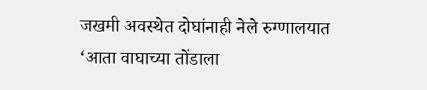जखमी अवस्थेत दोघांनाही नेले रुग्णालयात
‘आता वाघाच्या तोंडाला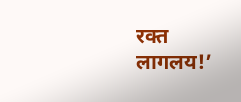रक्त लागलय!’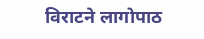विराटने लागोपाठ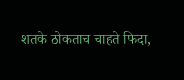शतके ठोकताच चाहते फिदा,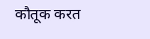कौतूक करत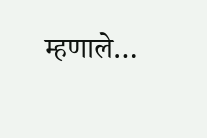म्हणाले…